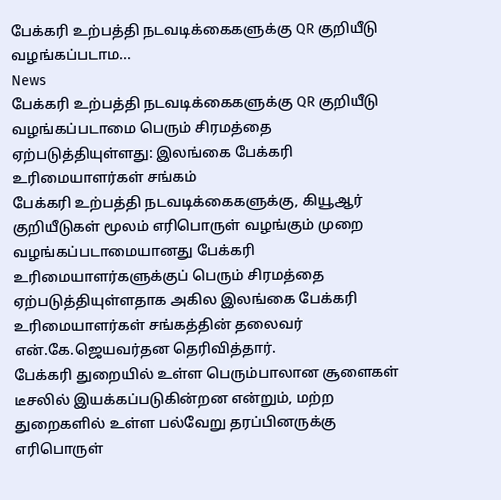பேக்கரி உற்பத்தி நடவடிக்கைகளுக்கு QR குறியீடு வழங்கப்படாம...
News
பேக்கரி உற்பத்தி நடவடிக்கைகளுக்கு QR குறியீடு வழங்கப்படாமை பெரும் சிரமத்தை ஏற்படுத்தியுள்ளது: இலங்கை பேக்கரி உரிமையாளர்கள் சங்கம்
பேக்கரி உற்பத்தி நடவடிக்கைகளுக்கு, கியூஆர் குறியீடுகள் மூலம் எரிபொருள் வழங்கும் முறை வழங்கப்படாமையானது பேக்கரி உரிமையாளர்களுக்குப் பெரும் சிரமத்தை ஏற்படுத்தியுள்ளதாக அகில இலங்கை பேக்கரி உரிமையாளர்கள் சங்கத்தின் தலைவர் என்.கே.ஜெயவர்தன தெரிவித்தார்.
பேக்கரி துறையில் உள்ள பெரும்பாலான சூளைகள் டீசலில் இயக்கப்படுகின்றன என்றும், மற்ற துறைகளில் உள்ள பல்வேறு தரப்பினருக்கு எரிபொருள்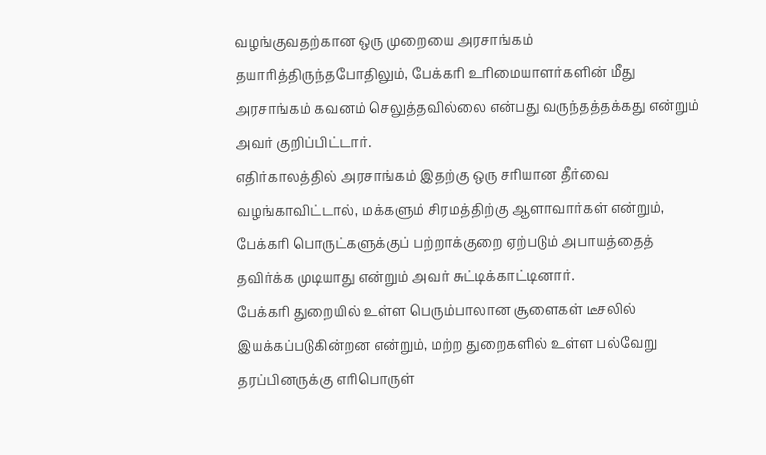வழங்குவதற்கான ஒரு முறையை அரசாங்கம் தயாரித்திருந்தபோதிலும், பேக்கரி உரிமையாளர்களின் மீது அரசாங்கம் கவனம் செலுத்தவில்லை என்பது வருந்தத்தக்கது என்றும் அவர் குறிப்பிட்டார்.
எதிர்காலத்தில் அரசாங்கம் இதற்கு ஒரு சரியான தீர்வை வழங்காவிட்டால், மக்களும் சிரமத்திற்கு ஆளாவார்கள் என்றும், பேக்கரி பொருட்களுக்குப் பற்றாக்குறை ஏற்படும் அபாயத்தைத் தவிர்க்க முடியாது என்றும் அவர் சுட்டிக்காட்டினார்.
பேக்கரி துறையில் உள்ள பெரும்பாலான சூளைகள் டீசலில் இயக்கப்படுகின்றன என்றும், மற்ற துறைகளில் உள்ள பல்வேறு தரப்பினருக்கு எரிபொருள்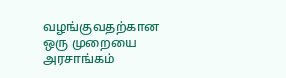வழங்குவதற்கான ஒரு முறையை அரசாங்கம்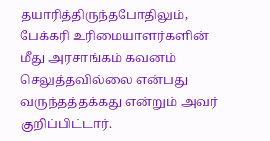தயாரித்திருந்தபோதிலும், பேக்கரி உரிமையாளர்களின் மீது அரசாங்கம் கவனம் செலுத்தவில்லை என்பது வருந்தத்தக்கது என்றும் அவர் குறிப்பிட்டார்.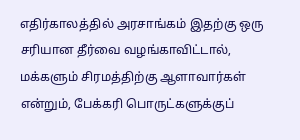எதிர்காலத்தில் அரசாங்கம் இதற்கு ஒரு சரியான தீர்வை வழங்காவிட்டால், மக்களும் சிரமத்திற்கு ஆளாவார்கள் என்றும், பேக்கரி பொருட்களுக்குப்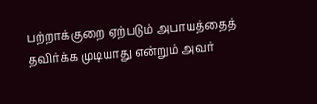பற்றாக்குறை ஏற்படும் அபாயத்தைத் தவிர்க்க முடியாது என்றும் அவர்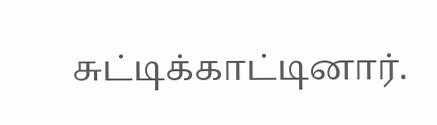சுட்டிக்காட்டினார்.